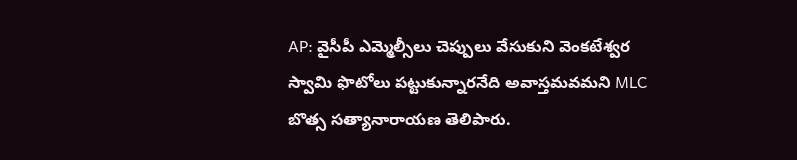AP: వైసీపీ ఎమ్మెల్సీలు చెప్పులు వేసుకుని వెంకటేశ్వర స్వామి ఫొటోలు పట్టుకున్నారనేది అవాస్తమవమని MLC బొత్స సత్యానారాయణ తెలిపారు.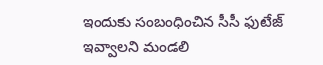ఇందుకు సంబంధించిన సీసీ ఫుటేజ్ ఇవ్వాలని మండలి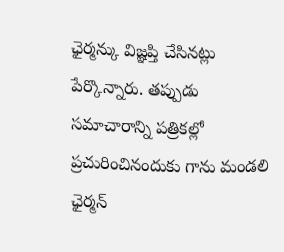ఛైర్మన్కు విజ్ఞప్తి చేసినట్లు పేర్కొన్నారు. తప్పుడు సమాచారాన్ని పత్రికల్లో ప్రచురించినందుకు గాను మండలి ఛైర్మన్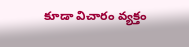కూడా విచారం వ్యక్తం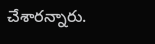చేశారన్నారు.